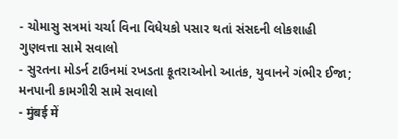- ચોમાસુ સત્રમાં ચર્ચા વિના વિધેયકો પસાર થતાં સંસદની લોકશાહી ગુણવત્તા સામે સવાલો
- સુરતના મોડર્ન ટાઉનમાં રખડતા કૂતરાઓનો આતંક, યુવાનને ગંભીર ઈજા; મનપાની કામગીરી સામે સવાલો
- मुंबई में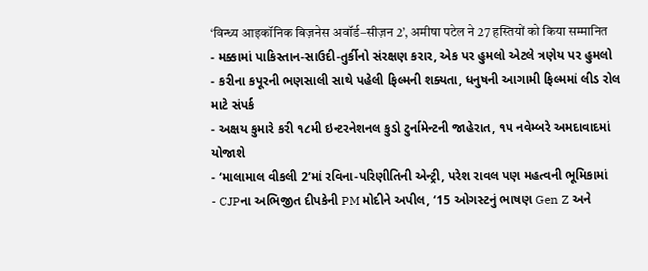‘विन्ध्य आइकॉनिक बिज़नेस अवॉर्ड–सीज़न 2’, अमीषा पटेल ने 27 हस्तियों को किया सम्मानित
- મક્કામાં પાકિસ્તાન-સાઉદી-તુર્કીનો સંરક્ષણ કરાર, એક પર હુમલો એટલે ત્રણેય પર હુમલો
- કરીના કપૂરની ભણસાલી સાથે પહેલી ફિલ્મની શક્યતા, ધનુષની આગામી ફિલ્મમાં લીડ રોલ માટે સંપર્ક
- અક્ષય કુમારે કરી ૧૮મી ઇન્ટરનેશનલ કુડો ટુર્નામેન્ટની જાહેરાત, ૧૫ નવેમ્બરે અમદાવાદમાં યોજાશે
- ‘માલામાલ વીકલી 2’માં રવિના-પરિણીતિની એન્ટ્રી, પરેશ રાવલ પણ મહત્વની ભૂમિકામાં
- CJPના અભિજીત દીપકેની PM મોદીને અપીલ, ‘15 ઓગસ્ટનું ભાષણ Gen Z અને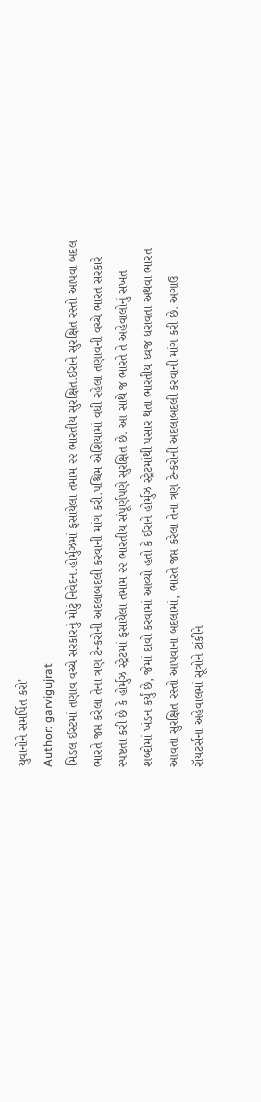યુવાનોને સમર્પિત કરો’
Author: garvigujrat
મિડલ ઈસ્ટમાં તણાવ વચ્ચે સરકારનું મોટું નિવેદન.હોર્મુઝમાં ફસાયેલા તમામ ૨૨ ભારતીય સુરક્ષિત.ઈરાને સુરક્ષિત રસ્તો આપવા બદલ ભારતે જપ્ત કરેલા તેના ત્રણ ટેન્કરોની અદલાબદલી કરવાની માંગ કરી.પશ્ચિમ એશિયામાં વધી રહેલા તણાવની વચ્ચે ભારત સરકારે સ્પષ્ટતા કરી છે કે હોર્મુઝ સ્ટ્રેટમાં ફસાયેલા તમામ ૨૨ ભારતીય સંપૂર્ણપણે સુરક્ષિત છે. આ સાથે જ ભારતે તે અહેવાલોનું સખત શબ્દોમાં ખંડન કર્યું છે, જેમાં દાવો કરવામાં આવ્યો હતો કે ઈરાને હોર્મુઝ સ્ટ્રેટમાંથી પસાર થતા ભારતીય ધ્વજ ધરાવતા અથવા ભારત આવતા સુરક્ષિત રસ્તો આપવાના બદલામાં, ભારતે જપ્ત કરેલા તેના ત્રણ ટેન્કરોની અદલાબદલી કરવાની માંગ કરી છે. અગાઉ રૉયટર્સના અહેવાલમાં સૂત્રોને ટાંકીને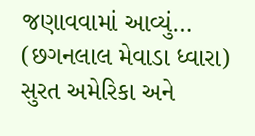જણાવવામાં આવ્યું…
(છગનલાલ મેવાડા ધ્વારા) સુરત અમેરિકા અને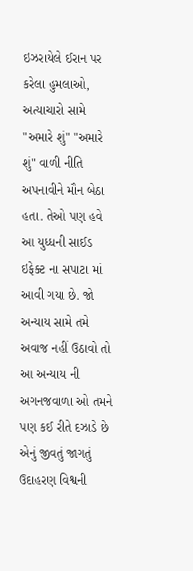ઇઝરાયેલે ઈરાન પર કરેલા હુમલાઓ, અત્યાચારો સામે "અમારે શું" "અમારે શું" વાળી નીતિ અપનાવીને મૌન બેઠા હતા. તેઓ પણ હવે આ યુધ્ધની સાઈડ ઇફેક્ટ ના સપાટા માં આવી ગયા છે. જો અન્યાય સામે તમે અવાજ નહીં ઉઠાવો તો આ અન્યાય ની અગનજવાળા ઓ તમને પણ કઈ રીતે દઝાડે છે એનું જીવતું જાગતું ઉદાહરણ વિશ્વની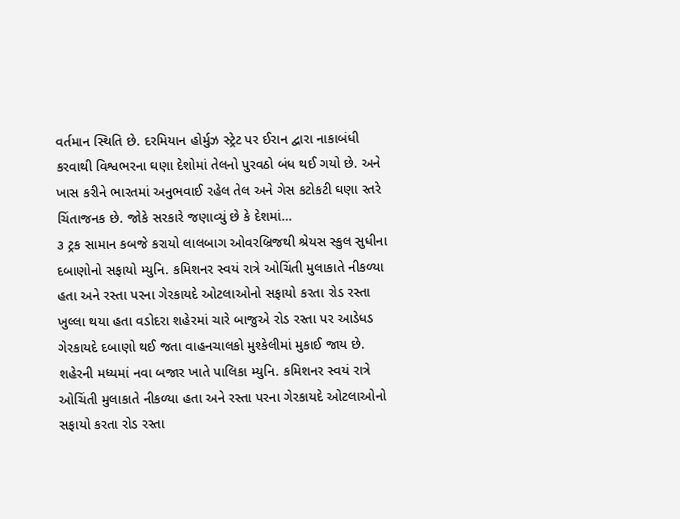વર્તમાન સ્થિતિ છે. દરમિયાન હોર્મુઝ સ્ટ્રેટ પર ઈરાન દ્વારા નાકાબંધી કરવાથી વિશ્વભરના ઘણા દેશોમાં તેલનો પુરવઠો બંધ થઈ ગયો છે. અને ખાસ કરીને ભારતમાં અનુભવાઈ રહેલ તેલ અને ગેસ કટોકટી ઘણા સ્તરે ચિંતાજનક છે. જોકે સરકારે જણાવ્યું છે કે દેશમાં…
૩ ટ્રક સામાન કબજે કરાયો લાલબાગ ઓવરબ્રિજથી શ્રેયસ સ્કુલ સુધીના દબાણોનો સફાયો મ્યુનિ. કમિશનર સ્વયં રાત્રે ઓચિંતી મુલાકાતે નીકળ્યા હતા અને રસ્તા પરના ગેરકાયદે ઓટલાઓનો સફાયો કરતા રોડ રસ્તા ખુલ્લા થયા હતા વડોદરા શહેરમાં ચારે બાજુએ રોડ રસ્તા પર આડેધડ ગેરકાયદે દબાણો થઈ જતા વાહનચાલકો મુશ્કેલીમાં મુકાઈ જાય છે. શહેરની મધ્યમાં નવા બજાર ખાતે પાલિકા મ્યુનિ. કમિશનર સ્વયં રાત્રે ઓચિંતી મુલાકાતે નીકળ્યા હતા અને રસ્તા પરના ગેરકાયદે ઓટલાઓનો સફાયો કરતા રોડ રસ્તા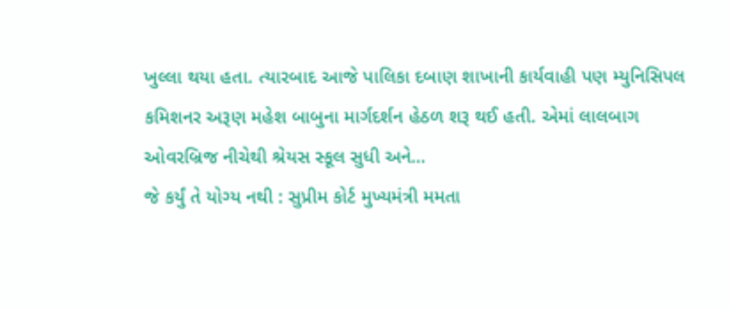ખુલ્લા થયા હતા. ત્યારબાદ આજે પાલિકા દબાણ શાખાની કાર્યવાહી પણ મ્યુનિસિપલ કમિશનર અરૂણ મહેશ બાબુના માર્ગદર્શન હેઠળ શરૂ થઈ હતી. એમાં લાલબાગ ઓવરબ્રિજ નીચેથી શ્રેયસ સ્કૂલ સુધી અને…
જે કર્યું તે યોગ્ય નથી : સુપ્રીમ કોર્ટ મુખ્યમંત્રી મમતા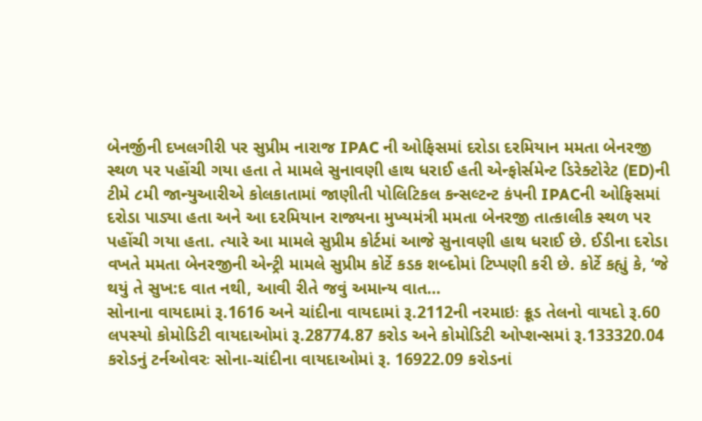બેનર્જીની દખલગીરી પર સુપ્રીમ નારાજ IPAC ની ઓફિસમાં દરોડા દરમિયાન મમતા બેનરજી સ્થળ પર પહોંચી ગયા હતા તે મામલે સુનાવણી હાથ ધરાઈ હતી એન્ફોર્સમેન્ટ ડિરેક્ટોરેટ (ED)ની ટીમે ૮મી જાન્યુઆરીએ કોલકાતામાં જાણીતી પોલિટિકલ કન્સલ્ટન્ટ કંપની IPACની ઓફિસમાં દરોડા પાડ્યા હતા અને આ દરમિયાન રાજ્યના મુખ્યમંત્રી મમતા બેનરજી તાત્કાલીક સ્થળ પર પહોંચી ગયા હતા. ત્યારે આ મામલે સુપ્રીમ કોર્ટમાં આજે સુનાવણી હાથ ધરાઈ છે. ઈડીના દરોડા વખતે મમતા બેનરજીની એન્ટ્રી મામલે સુપ્રીમ કોર્ટે કડક શબ્દોમાં ટિપ્પણી કરી છે. કોર્ટે કહ્યું કે, ‘જે થયું તે સુખ:દ વાત નથી, આવી રીતે જવું અમાન્ય વાત…
સોનાના વાયદામાં રૂ.1616 અને ચાંદીના વાયદામાં રૂ.2112ની નરમાઇઃ ક્રૂડ તેલનો વાયદો રૂ.60 લપસ્યો કોમોડિટી વાયદાઓમાં રૂ.28774.87 કરોડ અને કોમોડિટી ઓપ્શન્સમાં રૂ.133320.04 કરોડનું ટર્નઓવરઃ સોના-ચાંદીના વાયદાઓમાં રૂ. 16922.09 કરોડનાં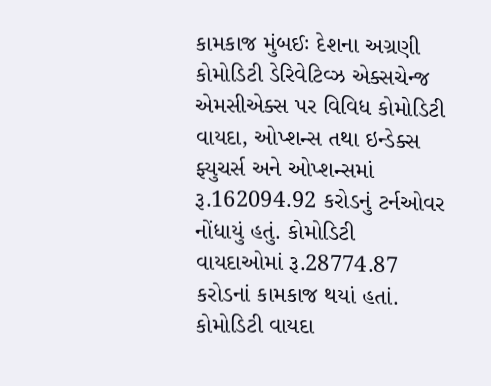કામકાજ મુંબઈઃ દેશના અગ્રણી કોમોડિટી ડેરિવેટિવ્ઝ એક્સચેન્જ એમસીએક્સ પર વિવિધ કોમોડિટી વાયદા, ઓપ્શન્સ તથા ઇન્ડેક્સ ફ્યુચર્સ અને ઓપ્શન્સમાં રૂ.162094.92 કરોડનું ટર્નઓવર નોંધાયું હતું. કોમોડિટી વાયદાઓમાં રૂ.28774.87 કરોડનાં કામકાજ થયાં હતાં. કોમોડિટી વાયદા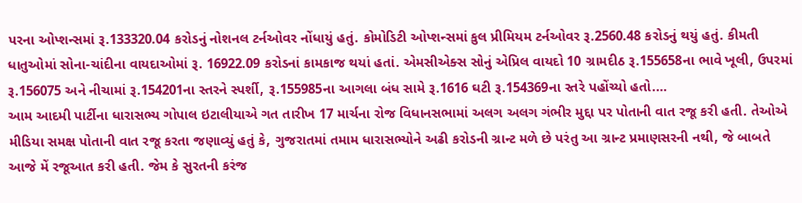પરના ઓપ્શન્સમાં રૂ.133320.04 કરોડનું નોશનલ ટર્નઓવર નોંધાયું હતું. કોમોડિટી ઓપ્શન્સમાં કુલ પ્રીમિયમ ટર્નઓવર રૂ.2560.48 કરોડનું થયું હતું. કીમતી ધાતુઓમાં સોના-ચાંદીના વાયદાઓમાં રૂ. 16922.09 કરોડનાં કામકાજ થયાં હતાં. એમસીએક્સ સોનું એપ્રિલ વાયદો 10 ગ્રામદીઠ રૂ.155658ના ભાવે ખૂલી, ઉપરમાં રૂ.156075 અને નીચામાં રૂ.154201ના સ્તરને સ્પર્શી, રૂ.155985ના આગલા બંધ સામે રૂ.1616 ઘટી રૂ.154369ના સ્તરે પહોંચ્યો હતો.…
આમ આદમી પાર્ટીના ધારાસભ્ય ગોપાલ ઇટાલીયાએ ગત તારીખ 17 માર્ચના રોજ વિધાનસભામાં અલગ અલગ ગંભીર મુદ્દા પર પોતાની વાત રજૂ કરી હતી. તેઓએ મીડિયા સમક્ષ પોતાની વાત રજૂ કરતા જણાવ્યું હતું કે, ગુજરાતમાં તમામ ધારાસભ્યોને અઢી કરોડની ગ્રાન્ટ મળે છે પરંતુ આ ગ્રાન્ટ પ્રમાણસરની નથી, જે બાબતે આજે મેં રજૂઆત કરી હતી. જેમ કે સુરતની કરંજ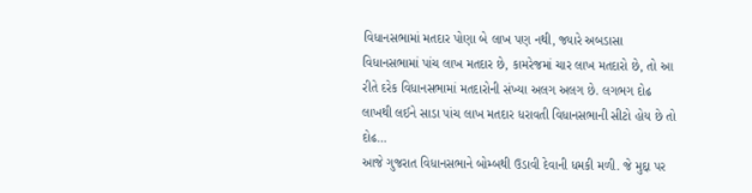વિધાનસભામાં મતદાર પોણા બે લાખ પણ નથી, જ્યારે અબડાસા વિધાનસભામાં પાંચ લાખ મતદાર છે, કામરેજમાં ચાર લાખ મતદારો છે, તો આ રીતે દરેક વિધાનસભામાં મતદારોની સંખ્યા અલગ અલગ છે. લગભગ દોઢ લાખથી લઈને સાડા પાંચ લાખ મતદાર ધરાવતી વિધાનસભાની સીટો હોય છે તો દોઢ…
આજે ગુજરાત વિધાનસભાને બોમ્બથી ઉડાવી દેવાની ધમકી મળી. જે મુદ્દા પર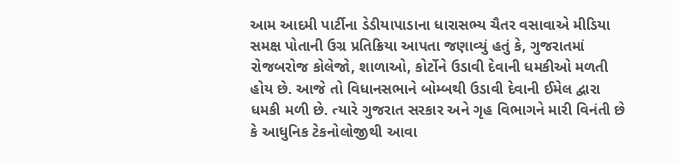આમ આદમી પાર્ટીના ડેડીયાપાડાના ધારાસભ્ય ચૈતર વસાવાએ મીડિયા સમક્ષ પોતાની ઉગ્ર પ્રતિક્રિયા આપતા જણાવ્યું હતું કે, ગુજરાતમાં રોજબરોજ કોલેજો, શાળાઓ, કોર્ટોને ઉડાવી દેવાની ધમકીઓ મળતી હોય છે. આજે તો વિધાનસભાને બોમ્બથી ઉડાવી દેવાની ઈમેલ દ્વારા ધમકી મળી છે. ત્યારે ગુજરાત સરકાર અને ગૃહ વિભાગને મારી વિનંતી છે કે આધુનિક ટેકનોલોજીથી આવા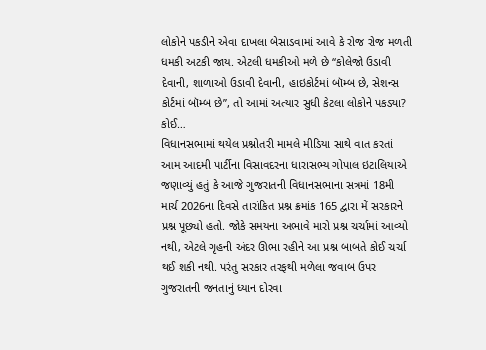લોકોને પકડીને એવા દાખલા બેસાડવામાં આવે કે રોજ રોજ મળતી ધમકી અટકી જાય. એટલી ધમકીઓ મળે છે “કોલેજો ઉડાવી દેવાની, શાળાઓ ઉડાવી દેવાની, હાઇકોર્ટમાં બૉમ્બ છે, સેશન્સ કોર્ટમાં બૉમ્બ છે”, તો આમાં અત્યાર સુધી કેટલા લોકોને પકડ્યા? કોઈ…
વિધાનસભામાં થયેલ પ્રશ્નોતરી મામલે મીડિયા સાથે વાત કરતાં આમ આદમી પાર્ટીના વિસાવદરના ધારાસભ્ય ગોપાલ ઇટાલિયાએ જણાવ્યું હતું કે આજે ગુજરાતની વિધાનસભાના સત્રમાં 18મી માર્ચ 2026ના દિવસે તારાંકિત પ્રશ્ન ક્રમાંક 165 દ્વારા મેં સરકારને પ્રશ્ન પૂછ્યો હતો. જોકે સમયના અભાવે મારો પ્રશ્ન ચર્ચામાં આવ્યો નથી, એટલે ગૃહની અંદર ઊભા રહીને આ પ્રશ્ન બાબતે કોઈ ચર્ચા થઈ શકી નથી. પરંતુ સરકાર તરફથી મળેલા જવાબ ઉપર ગુજરાતની જનતાનું ધ્યાન દોરવા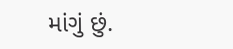માંગું છું.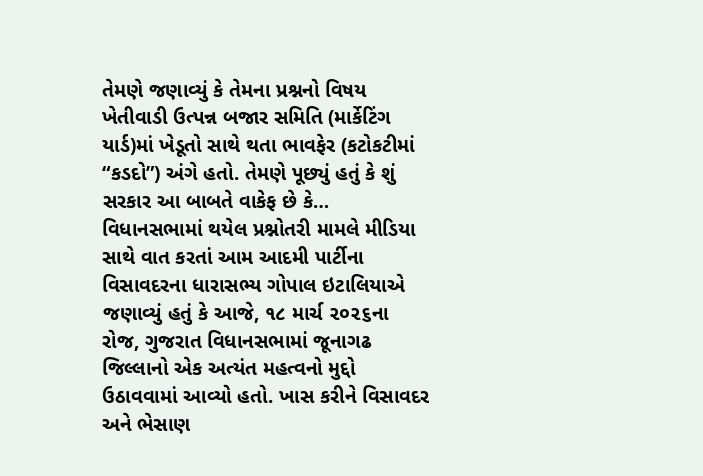તેમણે જણાવ્યું કે તેમના પ્રશ્નનો વિષય ખેતીવાડી ઉત્પન્ન બજાર સમિતિ (માર્કેટિંગ યાર્ડ)માં ખેડૂતો સાથે થતા ભાવફેર (કટોકટીમાં “કડદો”) અંગે હતો. તેમણે પૂછ્યું હતું કે શું સરકાર આ બાબતે વાકેફ છે કે…
વિધાનસભામાં થયેલ પ્રશ્નોતરી મામલે મીડિયા સાથે વાત કરતાં આમ આદમી પાર્ટીના વિસાવદરના ધારાસભ્ય ગોપાલ ઇટાલિયાએ જણાવ્યું હતું કે આજે, ૧૮ માર્ચ ૨૦૨૬ના રોજ, ગુજરાત વિધાનસભામાં જૂનાગઢ જિલ્લાનો એક અત્યંત મહત્વનો મુદ્દો ઉઠાવવામાં આવ્યો હતો. ખાસ કરીને વિસાવદર અને ભેસાણ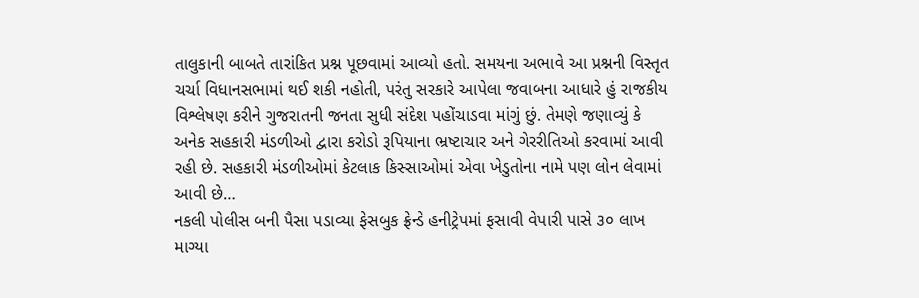તાલુકાની બાબતે તારાંકિત પ્રશ્ન પૂછવામાં આવ્યો હતો. સમયના અભાવે આ પ્રશ્નની વિસ્તૃત ચર્ચા વિધાનસભામાં થઈ શકી નહોતી, પરંતુ સરકારે આપેલા જવાબના આધારે હું રાજકીય વિશ્લેષણ કરીને ગુજરાતની જનતા સુધી સંદેશ પહોંચાડવા માંગું છું. તેમણે જણાવ્યું કે અનેક સહકારી મંડળીઓ દ્વારા કરોડો રૂપિયાના ભ્રષ્ટાચાર અને ગેરરીતિઓ કરવામાં આવી રહી છે. સહકારી મંડળીઓમાં કેટલાક કિસ્સાઓમાં એવા ખેડુતોના નામે પણ લોન લેવામાં આવી છે…
નકલી પોલીસ બની પૈસા પડાવ્યા ફેસબુક ફ્રેન્ડે હનીટ્રેપમાં ફસાવી વેપારી પાસે ૩૦ લાખ માગ્યા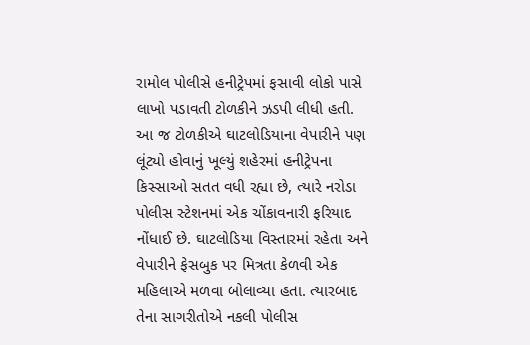રામોલ પોલીસે હનીટ્રેપમાં ફસાવી લોકો પાસે લાખો પડાવતી ટોળકીને ઝડપી લીધી હતી. આ જ ટોળકીએ ઘાટલોડિયાના વેપારીને પણ લૂંટ્યો હોવાનું ખૂલ્યું શહેરમાં હનીટ્રેપના કિસ્સાઓ સતત વધી રહ્યા છે, ત્યારે નરોડા પોલીસ સ્ટેશનમાં એક ચોંકાવનારી ફરિયાદ નોંધાઈ છે. ઘાટલોડિયા વિસ્તારમાં રહેતા અને વેપારીને ફેસબુક પર મિત્રતા કેળવી એક મહિલાએ મળવા બોલાવ્યા હતા. ત્યારબાદ તેના સાગરીતોએ નકલી પોલીસ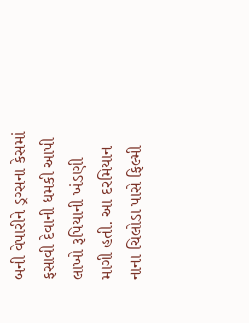બની વેપારીને ડ્રગ્સના કેસમાં ફસાવી દેવાની ધમકી આપી લાખો રૂપિયાની ખંડણી માગી હતી. આ દરમિયાન નાના ચિલોડા પાસે ફિલ્મી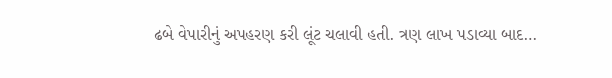ઢબે વેપારીનું અપહરણ કરી લૂંટ ચલાવી હતી. ત્રણ લાખ પડાવ્યા બાદ…